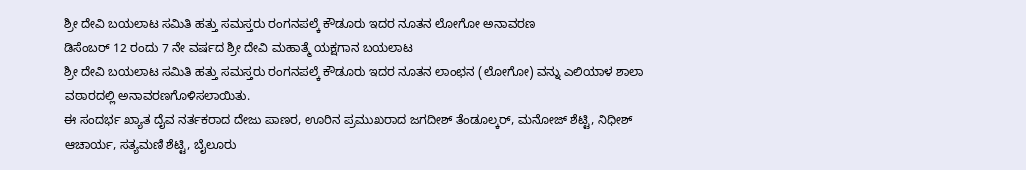ಶ್ರೀ ದೇವಿ ಬಯಲಾಟ ಸಮಿತಿ ಹತ್ತು ಸಮಸ್ತರು ರಂಗನಪಲ್ಕೆ ಕೌಡೂರು ಇದರ ನೂತನ ಲೋಗೋ ಅನಾವರಣ
ಡಿಸೆಂಬರ್ 12 ರಂದು 7 ನೇ ವರ್ಷದ ಶ್ರೀ ದೇವಿ ಮಹಾತ್ಮೆ ಯಕ್ಷಗಾನ ಬಯಲಾಟ
ಶ್ರೀ ದೇವಿ ಬಯಲಾಟ ಸಮಿತಿ ಹತ್ತು ಸಮಸ್ತರು ರಂಗನಪಲ್ಕೆ ಕೌಡೂರು ಇದರ ನೂತನ ಲಾಂಛನ (ಲೋಗೋ) ವನ್ನು ಎಲಿಯಾಳ ಶಾಲಾ ವಠಾರದಲ್ಲಿ ಅನಾವರಣಗೊಳಿಸಲಾಯಿತು.
ಈ ಸಂದರ್ಭ ಖ್ಯಾತ ದೈವ ನರ್ತಕರಾದ ದೇಜು ಪಾಣರ, ಊರಿನ ಪ್ರಮುಖರಾದ ಜಗದೀಶ್ ತೆಂಡೂಲ್ಕರ್, ಮನೋಜ್ ಶೆಟ್ಟಿ, ನಿಧೀಶ್ ಆಚಾರ್ಯ, ಸತ್ಯಮಣಿ ಶೆಟ್ಟಿ, ಬೈಲೂರು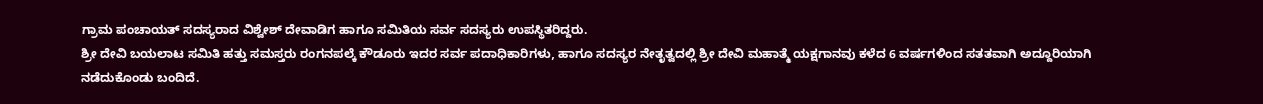ಗ್ರಾಮ ಪಂಚಾಯತ್ ಸದಸ್ಯರಾದ ವಿಶ್ವೇಶ್ ದೇವಾಡಿಗ ಹಾಗೂ ಸಮಿತಿಯ ಸರ್ವ ಸದಸ್ಯರು ಉಪಸ್ಥಿತರಿದ್ದರು.
ಶ್ರೀ ದೇವಿ ಬಯಲಾಟ ಸಮಿತಿ ಹತ್ತು ಸಮಸ್ತರು ರಂಗನಪಲ್ಕೆ ಕೌಡೂರು ಇದರ ಸರ್ವ ಪದಾಧಿಕಾರಿಗಳು, ಹಾಗೂ ಸದಸ್ಯರ ನೇತೃತ್ವದಲ್ಲಿ ಶ್ರೀ ದೇವಿ ಮಹಾತ್ಮೆ ಯಕ್ಷಗಾನವು ಕಳೆದ 6 ವರ್ಷಗಳಿಂದ ಸತತವಾಗಿ ಅದ್ದೂರಿಯಾಗಿ ನಡೆದುಕೊಂಡು ಬಂದಿದೆ.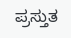ಪ್ರಸ್ತುತ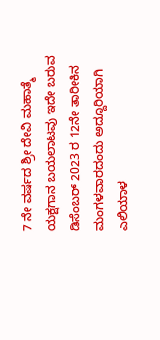7 ನೇ ವರ್ಷದ ಶ್ರೀ ದೇವಿ ಮಹಾತ್ಮೆ ಯಕ್ಷಗಾನ ಬಯಲಾಟವು ಇದೇ ಬರುವ ಡಿಸೆಂಬರ್ 2023 ರ 12ನೇ ತಾರೀಕಿನ ಮಂಗಳವಾರದಂದು ಅದ್ದೂರಿಯಾಗಿ ಎಲಿಯಾಳ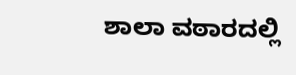ಶಾಲಾ ವಠಾರದಲ್ಲಿ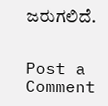ಜರುಗಲಿದೆ.


Post a Comment